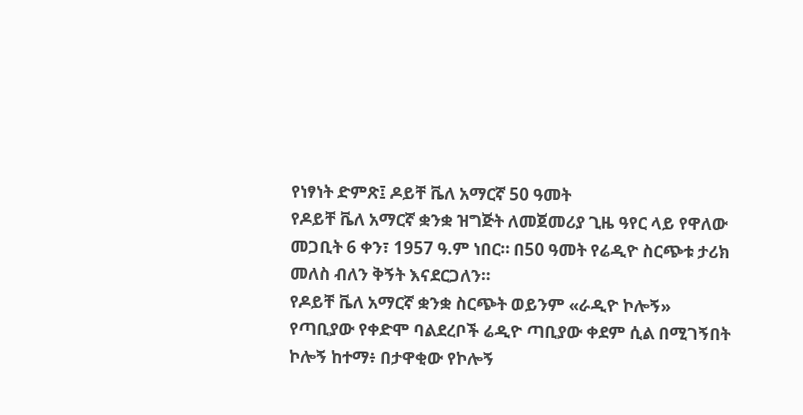የነፃነት ድምጽ፤ ዶይቸ ቬለ አማርኛ 50 ዓመት
የዶይቸ ቬለ አማርኛ ቋንቋ ዝግጅት ለመጀመሪያ ጊዜ ዓየር ላይ የዋለው መጋቢት 6 ቀን፣ 1957 ዓ.ም ነበር። በ50 ዓመት የሬዲዮ ስርጭቱ ታሪክ መለስ ብለን ቅኝት እናደርጋለን።
የዶይቸ ቬለ አማርኛ ቋንቋ ስርጭት ወይንም «ራዲዮ ኮሎኝ»
የጣቢያው የቀድሞ ባልደረቦች ሬዲዮ ጣቢያው ቀደም ሲል በሚገኝበት ኮሎኝ ከተማ፥ በታዋቂው የኮሎኝ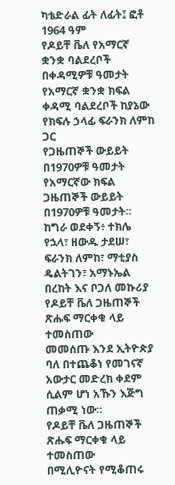ካቴድራል ፊት ለፊት፤ ፎቶ 1964 ዓም
የዶይቸ ቬለ የአማርኛ ቋንቋ ባልደረቦች በቀዳሚዎቹ ዓመታት
የአማርኛ ቋንቋ ክፍል ቀዳሚ ባልደረቦች ከያኔው የክፍሉ ኃላፊ ፍራንክ ለምከ ጋር
የጋዜጠኞች ውይይት በ1970ዎቹ ዓመታት
የአማርኛው ክፍል ጋዜጠኞች ውይይት በ1970ዎቹ ዓመታት። ከግራ ወደቀኝ፥ ተክሌ የኋላ፣ ዘውዱ ታደሠ፣ ፍራንክ ለምከ፣ ማቲያስ ዴልትገን፣ አማኑኤል በረከት እና ቦጋለ መኩሪያ
የዶይቸ ቬለ ጋዜጠኞች ጽሑፍ ማርቀቁ ላይ ተመስጠው
መመሰጡ እንደ ኢትዮጵያ ባለ በተጨቆነ የመገናኛ አውታር መድረክ ቀደም ሲልም ሆነ አኹን እጅግ ጠቃሚ ነው።
የዶይቸ ቬለ ጋዜጠኞች ጽሑፍ ማርቀቁ ላይ ተመስጠው
በሚሊዮናት የሚቆጠሩ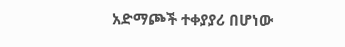አድማጮች ተቀያያሪ በሆነው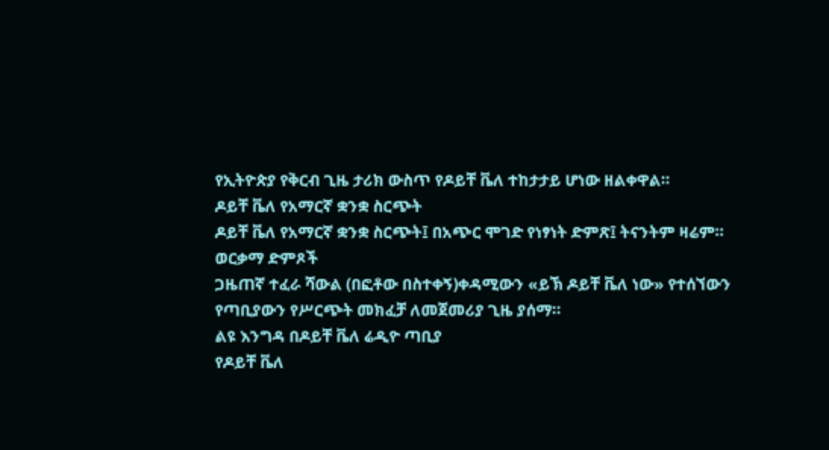የኢትዮጵያ የቅርብ ጊዜ ታሪክ ውስጥ የዶይቸ ቬለ ተከታታይ ሆነው ዘልቀዋል።
ዶይቸ ቬለ የአማርኛ ቋንቋ ስርጭት
ዶይቸ ቬለ የአማርኛ ቋንቋ ስርጭት፤ በአጭር ሞገድ የነፃነት ድምጽ፤ ትናንትም ዛሬም።
ወርቃማ ድምጾች
ጋዜጠኛ ተፈራ ሻውል (በፎቶው በስተቀኝ)ቀዳሚውን «ይኽ ዶይቸ ቬለ ነው» የተሰኘውን የጣቢያውን የሥርጭት መክፈቻ ለመጀመሪያ ጊዜ ያሰማ።
ልዩ እንግዳ በዶይቸ ቬለ ሬዲዮ ጣቢያ
የዶይቸ ቬለ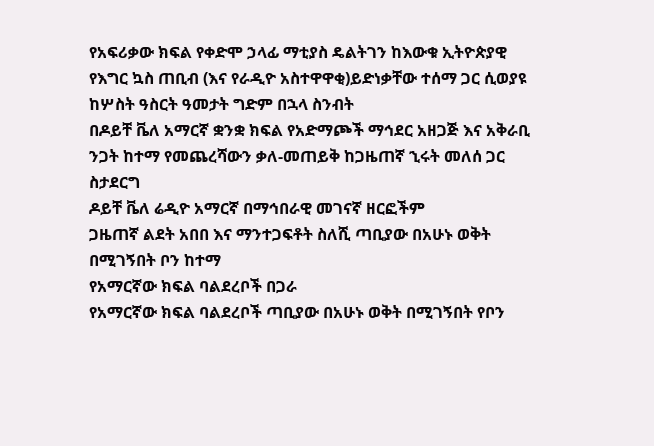የአፍሪቃው ክፍል የቀድሞ ኃላፊ ማቲያስ ዴልትገን ከእውቁ ኢትዮጵያዊ የእግር ኳስ ጠቢብ (እና የራዲዮ አስተዋዋቂ)ይድነቃቸው ተሰማ ጋር ሲወያዩ
ከሦስት ዓስርት ዓመታት ግድም በኋላ ስንብት
በዶይቸ ቬለ አማርኛ ቋንቋ ክፍል የአድማጮች ማኅደር አዘጋጅ እና አቅራቢ ንጋት ከተማ የመጨረሻውን ቃለ-መጠይቅ ከጋዜጠኛ ኂሩት መለሰ ጋር ስታደርግ
ዶይቸ ቬለ ሬዲዮ አማርኛ በማኅበራዊ መገናኛ ዘርፎችም
ጋዜጠኛ ልደት አበበ እና ማንተጋፍቶት ስለሺ ጣቢያው በአሁኑ ወቅት በሚገኝበት ቦን ከተማ
የአማርኛው ክፍል ባልደረቦች በጋራ
የአማርኛው ክፍል ባልደረቦች ጣቢያው በአሁኑ ወቅት በሚገኝበት የቦን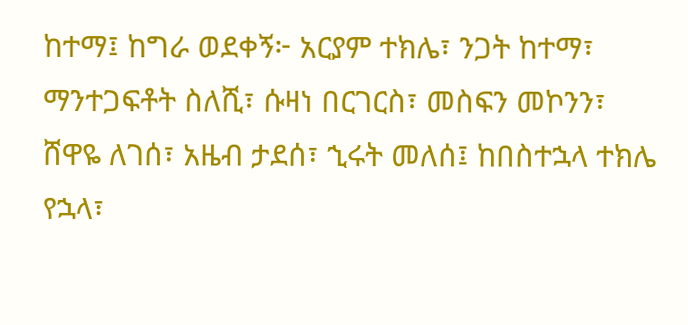ከተማ፤ ከግራ ወደቀኝ፦ አርያም ተክሌ፣ ንጋት ከተማ፣ ማንተጋፍቶት ስለሺ፣ ሱዛነ በርገርስ፣ መስፍን መኮንን፣ ሸዋዬ ለገሰ፣ አዜብ ታደሰ፣ ኂሩት መለሰ፤ ከበስተኋላ ተክሌ የኋላ፣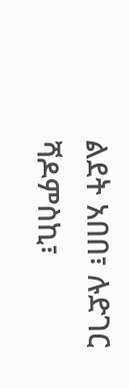ልደት አበበ፣ ሉድገር ሻዶምስኪ፣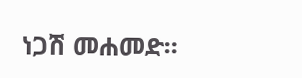ነጋሽ መሐመድ።